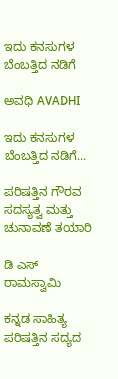ಇದು ಕನಸುಗಳ ಬೆಂಬತ್ತಿದ ನಡಿಗೆ‍

ಅವಧಿ AVADHI

ಇದು ಕನಸುಗಳ ಬೆಂಬತ್ತಿದ ನಡಿಗೆ...

ಪರಿಷತ್ತಿನ ಗೌರವ ಸದಸ್ಯತ್ವ ಮತ್ತು ಚುನಾವಣೆ ತಯಾರಿ

ಡಿ ಎಸ್ ರಾಮಸ್ವಾಮಿ

ಕನ್ನಡ ಸಾಹಿತ್ಯ ಪರಿಷತ್ತಿನ ಸದ್ಯದ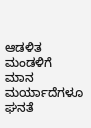ಆಡಳಿತ ಮಂಡಳಿಗೆ ಮಾನ ಮರ್ಯಾದೆಗಳೂ ಘನತೆ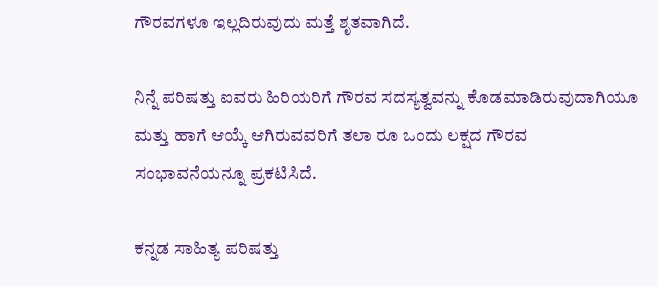ಗೌರವಗಳೂ ಇಲ್ಲದಿರುವುದು ಮತ್ತೆ ಶೃತವಾಗಿದೆ.

ನಿನ್ನೆ ಪರಿಷತ್ತು ಐವರು ಹಿರಿಯರಿಗೆ ಗೌರವ ಸದಸ್ಯತ್ವವನ್ನು ಕೊಡಮಾಡಿರುವುದಾಗಿಯೂ ಮತ್ತು ಹಾಗೆ ಆಯ್ಕೆ ಆಗಿರುವವರಿಗೆ ತಲಾ ರೂ ಒಂದು ಲಕ್ಷದ ಗೌರವ ಸಂಭಾವನೆಯನ್ನೂ ಪ್ರಕಟಿಸಿದೆ.

ಕನ್ನಡ ಸಾಹಿತ್ಯ ಪರಿಷತ್ತು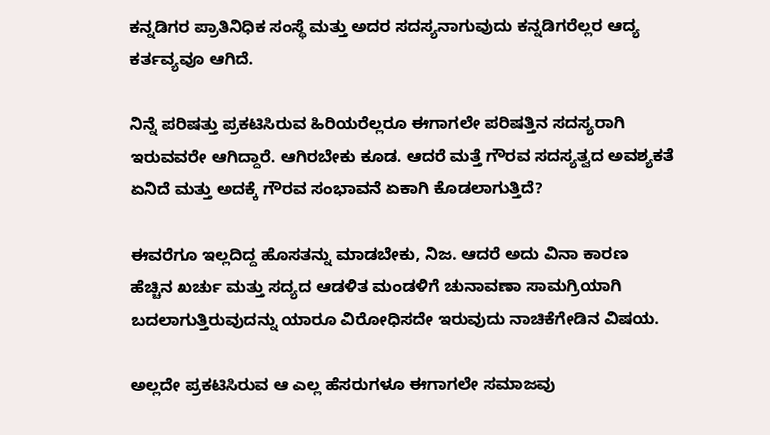ಕನ್ನಡಿಗರ ಪ್ರಾತಿನಿಧಿಕ ಸಂಸ್ಥೆ ಮತ್ತು ಅದರ ಸದಸ್ಯನಾಗುವುದು ಕನ್ನಡಿಗರೆಲ್ಲರ ಆದ್ಯ ಕರ್ತವ್ಯವೂ ಆಗಿದೆ.

ನಿನ್ನೆ ಪರಿಷತ್ತು ಪ್ರಕಟಿಸಿರುವ ಹಿರಿಯರೆಲ್ಲರೂ ಈಗಾಗಲೇ ಪರಿಷತ್ತಿನ ಸದಸ್ಯರಾಗಿ ಇರುವವರೇ ಆಗಿದ್ದಾರೆ. ಆಗಿರಬೇಕು ಕೂಡ. ಆದರೆ ಮತ್ತೆ ಗೌರವ ಸದಸ್ಯತ್ವದ ಅವಶ್ಯಕತೆ ಏನಿದೆ ಮತ್ತು ಅದಕ್ಕೆ ಗೌರವ ಸಂಭಾವನೆ ಏಕಾಗಿ ಕೊಡಲಾಗುತ್ತಿದೆ?

ಈವರೆಗೂ ಇಲ್ಲದಿದ್ದ ಹೊಸತನ್ನು ಮಾಡಬೇಕು, ನಿಜ. ಆದರೆ ಅದು ವಿನಾ ಕಾರಣ ಹೆಚ್ಚಿನ ಖರ್ಚು ಮತ್ತು ಸದ್ಯದ ಆಡಳಿತ ಮಂಡಳಿಗೆ ಚುನಾವಣಾ ಸಾಮಗ್ರಿಯಾಗಿ ಬದಲಾಗುತ್ತಿರುವುದನ್ನು ಯಾರೂ ವಿರೋಧಿಸದೇ ಇರುವುದು ನಾಚಿಕೆಗೇಡಿನ ವಿಷಯ.

ಅಲ್ಲದೇ ಪ್ರಕಟಿಸಿರುವ ಆ ಎಲ್ಲ ಹೆಸರುಗಳೂ ಈಗಾಗಲೇ ಸಮಾಜವು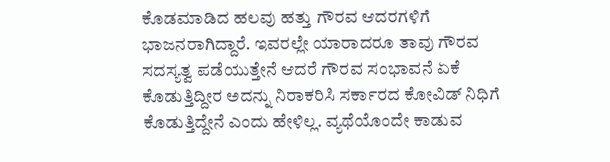ಕೊಡಮಾಡಿದ ಹಲವು ಹತ್ತು ಗೌರವ ಆದರಗಳಿಗೆ ಭಾಜನರಾಗಿದ್ದಾರೆ. ಇವರಲ್ಲೇ ಯಾರಾದರೂ ತಾವು ಗೌರವ ಸದಸ್ಯತ್ವ ಪಡೆಯುತ್ತೇನೆ ಆದರೆ ಗೌರವ ಸಂಭಾವನೆ ಏಕೆ ಕೊಡುತ್ತಿದ್ದೀರ ಅದನ್ನು ನಿರಾಕರಿಸಿ ಸರ್ಕಾರದ ಕೋವಿಡ್ ನಿಧಿಗೆ ಕೊಡುತ್ತಿದ್ದೇನೆ ಎಂದು ಹೇಳಿಲ್ಲ. ವ್ಯಥೆಯೊಂದೇ ಕಾಡುವ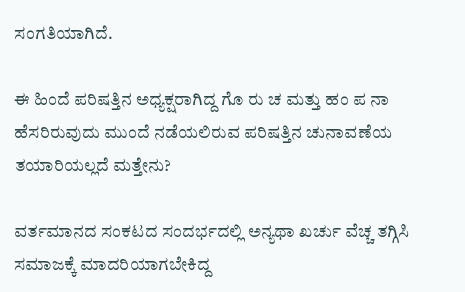ಸಂಗತಿಯಾಗಿದೆ.

ಈ ಹಿಂದೆ ಪರಿಷತ್ತಿನ ಅಧ್ಯಕ್ಷರಾಗಿದ್ದ ಗೊ ರು ಚ ಮತ್ತು ಹಂ ಪ ನಾ ಹೆಸರಿರುವುದು ಮುಂದೆ ನಡೆಯಲಿರುವ ಪರಿಷತ್ತಿನ ಚುನಾವಣೆಯ ತಯಾರಿಯಲ್ಲದೆ ಮತ್ತೇನು?

ವರ್ತಮಾನದ ಸಂಕಟದ ಸಂದರ್ಭದಲ್ಲಿ ಅನ್ಯಥಾ ಖರ್ಚು ವೆಚ್ಚ ತಗ್ಗಿಸಿ ಸಮಾಜಕ್ಕೆ ಮಾದರಿಯಾಗಬೇಕಿದ್ದ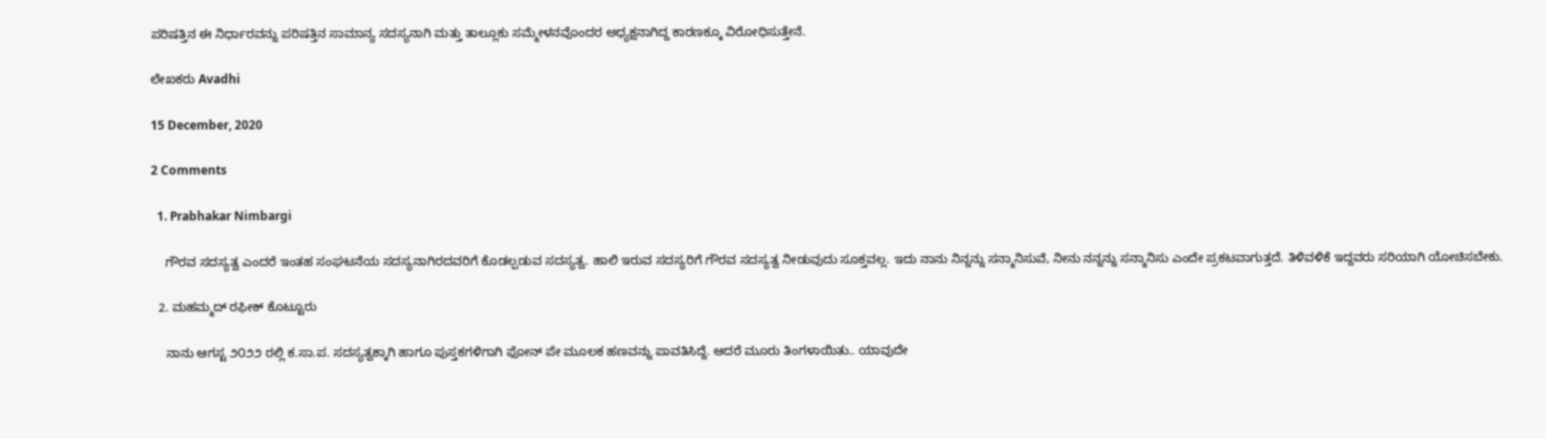ಪರಿಷತ್ತಿನ ಈ ನಿರ್ಧಾರವನ್ನು ಪರಿಷತ್ತಿನ ಸಾಮಾನ್ಯ ಸದಸ್ಯನಾಗಿ ಮತ್ತು ತಾಲ್ಲೂಕು ಸಮ್ಮೇಳನವೊಂದರ ಅಧ್ಯಕ್ಷನಾಗಿದ್ದ ಕಾರಣಕ್ಕೂ ವಿರೋಧಿಸುತ್ತೇ‌ನೆ.

ಲೇಖಕರು Avadhi

15 December, 2020

2 Comments

  1. Prabhakar Nimbargi

    ಗೌರವ ಸದಸ್ಯತ್ವ ಎಂದರೆ ಇಂತಹ ಸಂಘಟನೆಯ ಸದಸ್ಯನಾಗಿರದವರಿಗೆ ಕೊಡಲ್ಪಡುವ ಸದಸ್ಯತ್ವ. ಹಾಲಿ ಇರುವ ಸದಸ್ಯರಿಗೆ ಗೌರವ ಸದಸ್ಯತ್ವ ನೀಡುವುದು ಸೂಕ್ತವಲ್ಲ. ಇದು ನಾನು ನಿನ್ನನ್ನು ಸನ್ಮಾನಿಸುವೆ, ನೀನು ನನ್ನನ್ನು ಸನ್ಮಾನಿಸು ಎಂದೇ ಪ್ರಕಟವಾಗುತ್ತದೆ. ತಿಳಿವಳಿಕೆ ಇದ್ದವರು ಸರಿಯಾಗಿ ಯೋಚಿಸಬೇಕು.

  2. ಮಹಮ್ಮದ್‌ ರಫೀಕ್‌ ಕೊಟ್ಟೂರು

    ನಾನು ಆಗಸ್ಟ ೨೦೨೨ ರಲ್ಲಿ ಕ.ಸಾ.ಪ. ಸದಸ್ಯತ್ವಕ್ಕಾಗಿ ಹಾಗೂ ಪುಸ್ತಕಗಳಿಗಾಗಿ ಫೋನ್‌ ಪೇ ಮೂಲಕ ಹಣವನ್ನು ಪಾವತಿಸಿದ್ದೆ. ಆದರೆ ಮೂರು ತಿಂಗಳಾಯಿತು.. ಯಾವುದೇ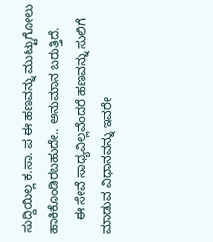ಸುದ್ದಿಯಿಲ್ಲ ಕ.ಸಾ. ಪ ಈ ಹಣವನ್ನು ಮುಟ್ಟುಗೋಲು ಹಾಕಿಕೊಂಡಿರಬಹುದೇ.. ಅನುಮಾನ ಬರುತ್ತಿದೆ.
    ಈ ಸೇವೆ ಸಾಧ್ಯವಿಲ್ಲವೆಂದರೆ ಹಣವನ್ನು ಸುಲಿಗೆ ಮಾಡುವ ವಿಧಾನವನ್ನು ಇವರೇ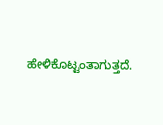ಹೇಳಿಕೊಟ್ಟಂತಾಗುತ್ತದೆ.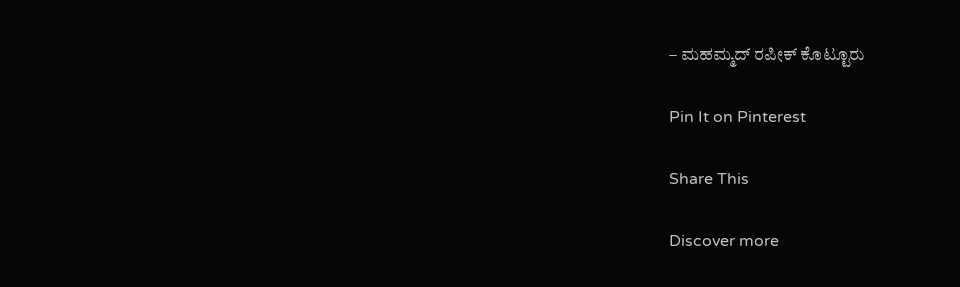– ಮಹಮ್ಮದ್‌ ರಪೀಕ್‌ ಕೊಟ್ಟೂರು

Pin It on Pinterest

Share This

Discover more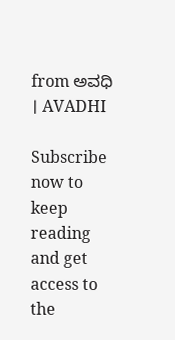from ಅವಧಿ । AVADHI

Subscribe now to keep reading and get access to the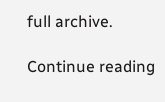full archive.

Continue reading